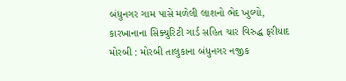બંધુનગર ગામ પાસે મળેલી લાશનો ભેદ ખુલ્યો, કારખાનાના સિક્યુરિટી ગાર્ડ સહિત ચાર વિરુદ્ધ ફરીયાદ મોરબી : મોરબી તાલુકાના બંધુનગર નજીક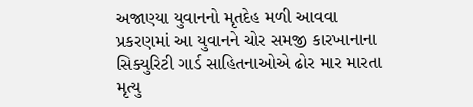અજાણ્યા યુવાનનો મૃતદેહ મળી આવવા પ્રકરણમાં આ યુવાનને ચોર સમજી કારખાનાના સિક્યુરિટી ગાર્ડ સાહિતનાઓએ ઢોર માર મારતા મૃત્યુ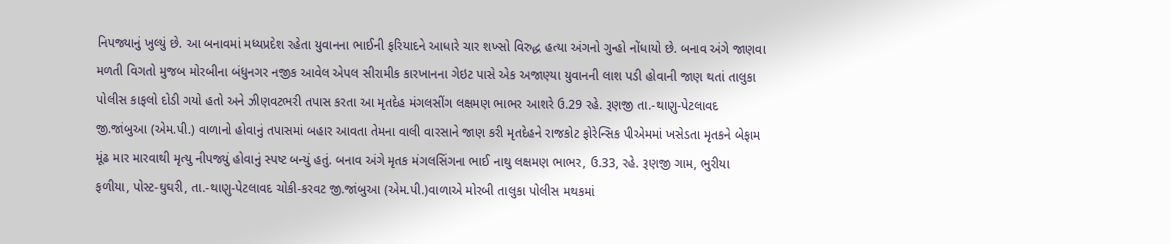નિપજ્યાનું ખુલ્યું છે. આ બનાવમાં મધ્યપ્રદેશ રહેતા યુવાનના ભાઈની ફરિયાદને આધારે ચાર શખ્સો વિરુદ્ધ હત્યા અંગનો ગુન્હો નોંધાયો છે. બનાવ અંગે જાણવા મળતી વિગતો મુજબ મોરબીના બંધુનગર નજીક આવેલ એપલ સીરામીક કારખાનના ગેઇટ પાસે એક અજાણ્યા યુવાનની લાશ પડી હોવાની જાણ થતાં તાલુકા પોલીસ કાફલો દોડી ગયો હતો અને ઝીણવટભરી તપાસ કરતા આ મૃતદેહ મંગલસીંગ લક્ષમણ ભાભર આશરે ઉ.29 રહે. રૂણજી તા.-થાણુ-પેટલાવદ જી.જાંબુઆ (એમ.પી.) વાળાનો હોવાનું તપાસમાં બહાર આવતા તેમના વાલી વારસાને જાણ કરી મૃતદેહને રાજકોટ ફોરેન્સિક પીએમમાં ખસેડતા મૃતકને બેફામ મૂંઢ માર મારવાથી મૃત્યુ નીપજ્યું હોવાનું સ્પષ્ટ બન્યું હતું. બનાવ અંગે મૃતક મંગલસિંગના ભાઈ નાથુ લક્ષમણ ભાભર, ઉ.33, રહે. રૂણજી ગામ, ભુરીયા ફળીયા, પોસ્ટ-ઘુઘરી, તા.-થાણુ-પેટલાવદ ચોકી-કરવટ જી.જાંબુઆ (એમ.પી.)વાળાએ મોરબી તાલુકા પોલીસ મથકમાં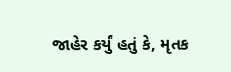જાહેર કર્યું હતું કે, મૃતક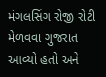મંગલસિંગ રોજી રોટી મેળવવા ગુજરાત આવ્યો હતો અને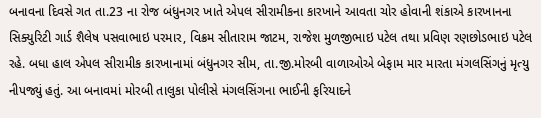બનાવના દિવસે ગત તા.23 ના રોજ બંધુનગર ખાતે એપલ સીરામીકના કારખાને આવતા ચોર હોવાની શંકાએ કારખાનના સિક્યુરિટી ગાર્ડ શૈલેષ પસવાભાઇ પરમાર, વિક્રમ સીતારામ જાટમ, રાજેશ મુળજીભાઇ પટેલ તથા પ્રવિણ રણછોડભાઇ પટેલ રહે. બધા હાલ એપલ સીરામીક કારખાનામાં બંધુનગર સીમ, તા.જી.મોરબી વાળાઓએ બેફામ માર મારતા મંગલસિંગનું મૃત્યુ નીપજ્યું હતું. આ બનાવમાં મોરબી તાલુકા પોલીસે મંગલસિંગના ભાઈની ફરિયાદને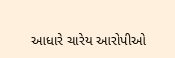આધારે ચારેય આરોપીઓ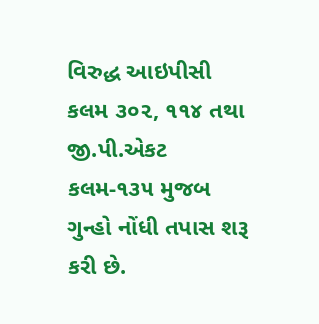વિરુદ્ધ આઇપીસી કલમ ૩૦૨, ૧૧૪ તથા જી.પી.એકટ કલમ-૧૩૫ મુજબ ગુન્હો નોંધી તપાસ શરૂ કરી છે.